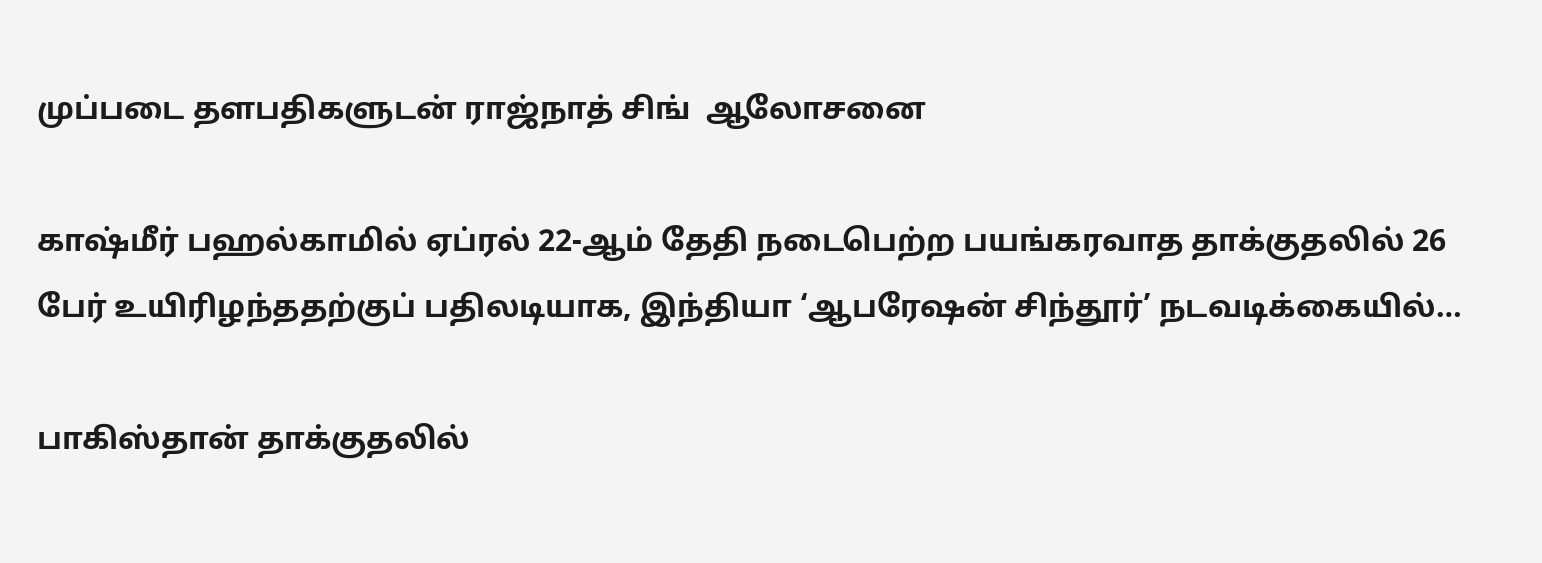முப்படை தளபதிகளுடன் ராஜ்நாத் சிங்  ஆலோசனை

காஷ்மீர் பஹல்காமில் ஏப்ரல் 22-ஆம் தேதி நடைபெற்ற பயங்கரவாத தாக்குதலில் 26 பேர் உயிரிழந்ததற்குப் பதிலடியாக, இந்தியா ‘ஆபரேஷன் சிந்தூர்’ நடவடிக்கையில்…

பாகிஸ்தான் தாக்குதலில்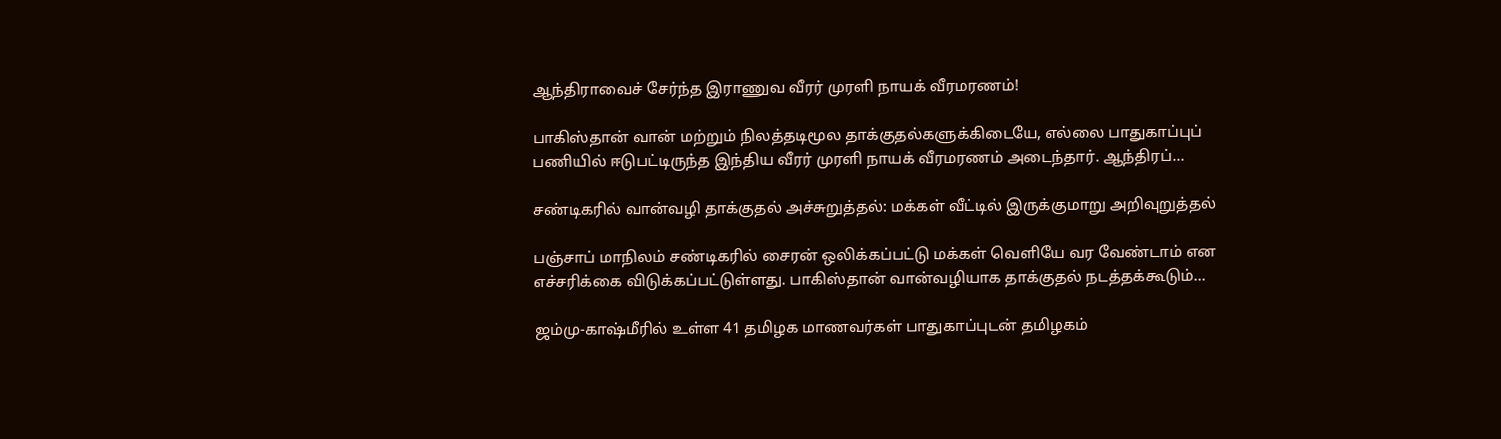ஆந்திராவைச் சேர்ந்த இராணுவ வீரர் முரளி நாயக் வீரமரணம்!

பாகிஸ்தான் வான் மற்றும் நிலத்தடிமூல தாக்குதல்களுக்கிடையே, எல்லை பாதுகாப்புப் பணியில் ஈடுபட்டிருந்த இந்திய வீரர் முரளி நாயக் வீரமரணம் அடைந்தார். ஆந்திரப்…

சண்டிகரில் வான்வழி தாக்குதல் அச்சுறுத்தல்: மக்கள் வீட்டில் இருக்குமாறு அறிவுறுத்தல்

பஞ்சாப் மாநிலம் சண்டிகரில் சைரன் ஒலிக்கப்பட்டு மக்கள் வெளியே வர வேண்டாம் என எச்சரிக்கை விடுக்கப்பட்டுள்ளது. பாகிஸ்தான் வான்வழியாக தாக்குதல் நடத்தக்கூடும்…

ஜம்மு-காஷ்மீரில் உள்ள 41 தமிழக மாணவர்கள் பாதுகாப்புடன் தமிழகம்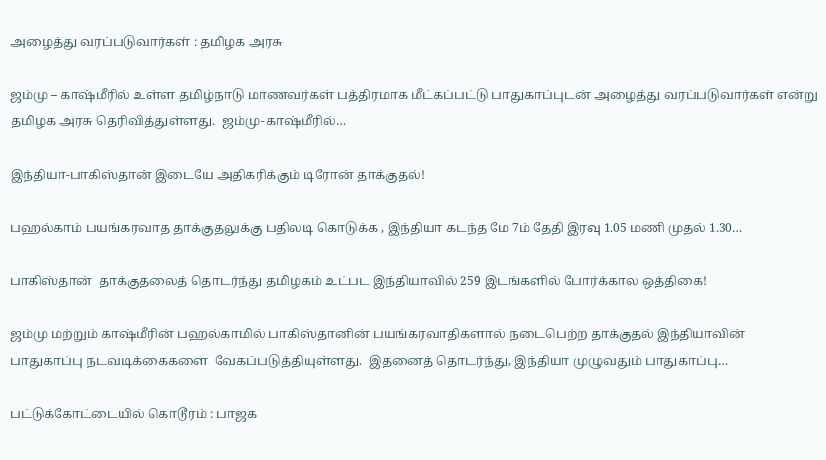அழைத்து வரப்படுவார்கள் : தமிழக அரசு

ஜம்மு – காஷ்மீரில் உள்ள தமிழ்நாடு மாணவர்கள் பத்திரமாக மீட்கப்பட்டு பாதுகாப்புடன் அழைத்து வரப்படுவார்கள் என்று தமிழக அரசு தெரிவித்துள்ளது.  ஜம்மு-காஷ்மீரில்…

இந்தியா-பாகிஸ்தான் இடையே அதிகரிக்கும் டிரோன் தாக்குதல்!

பஹல்காம் பயங்கரவாத தாக்குதலுக்கு பதிலடி கொடுக்க , இந்தியா கடந்த மே 7ம் தேதி இரவு 1.05 மணி முதல் 1.30…

பாகிஸ்தான்  தாக்குதலைத் தொடர்ந்து தமிழகம் உட்பட இந்தியாவில் 259 இடங்களில் போர்க்கால ஒத்திகை!

ஜம்மு மற்றும் காஷ்மீரின் பஹல்காமில் பாகிஸ்தானின் பயங்கரவாதிகளால் நடைபெற்ற தாக்குதல் இந்தியாவின் பாதுகாப்பு நடவடிக்கைகளை  வேகப்படுத்தியுள்ளது.  இதனைத் தொடர்ந்து, இந்தியா முழுவதும் பாதுகாப்பு…

பட்டுக்கோட்டையில் கொடூரம் : பாஜக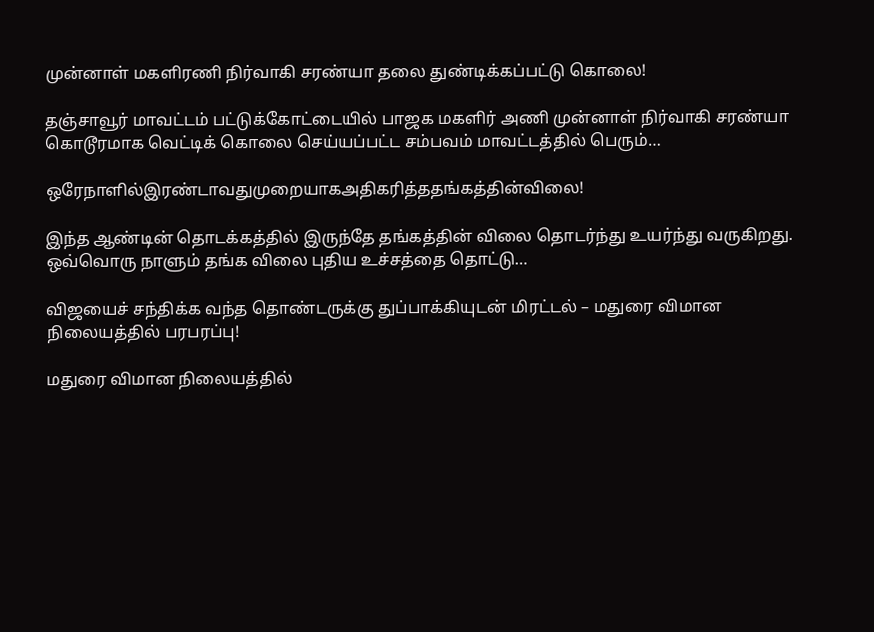முன்னாள் மகளிரணி நிர்வாகி சரண்யா தலை துண்டிக்கப்பட்டு கொலை!

தஞ்சாவூர் மாவட்டம் பட்டுக்கோட்டையில் பாஜக மகளிர் அணி முன்னாள் நிர்வாகி சரண்யா கொடூரமாக வெட்டிக் கொலை செய்யப்பட்ட சம்பவம் மாவட்டத்தில் பெரும்…

ஒரேநாளில்இரண்டாவதுமுறையாகஅதிகரித்ததங்கத்தின்விலை!

இந்த ஆண்டின் தொடக்கத்தில் இருந்தே தங்கத்தின் விலை தொடர்ந்து உயர்ந்து வருகிறது. ஒவ்வொரு நாளும் தங்க விலை புதிய உச்சத்தை தொட்டு…

விஜயைச் சந்திக்க வந்த தொண்டருக்கு துப்பாக்கியுடன் மிரட்டல் – மதுரை விமான நிலையத்தில் பரபரப்பு!

மதுரை விமான நிலையத்தில்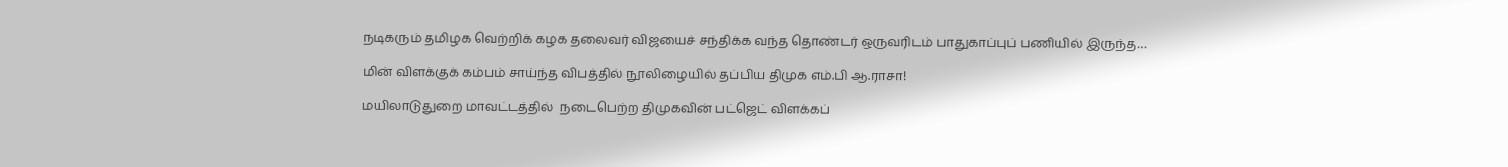நடிகரும் தமிழக வெற்றிக் கழக தலைவர் விஜயைச் சந்திக்க வந்த தொண்டர் ஒருவரிடம் பாதுகாப்புப் பணியில் இருந்த…

மின் விளக்குக் கம்பம் சாய்ந்த விபத்தில் நூலிழையில் தப்பிய திமுக எம்.பி ஆ.ராசா!

மயிலாடுதுறை மாவட்டத்தில்  நடைபெற்ற திமுகவின் பட்ஜெட் விளக்கப்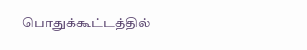பொதுக்கூட்டத்தில்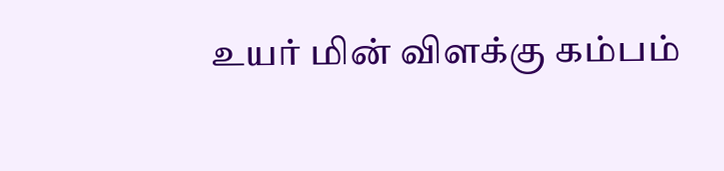உயர் மின் விளக்கு கம்பம்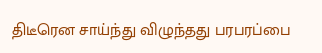திடீரென சாய்ந்து விழுந்தது பரபரப்பை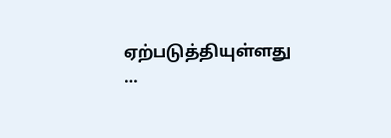ஏற்படுத்தியுள்ளது …